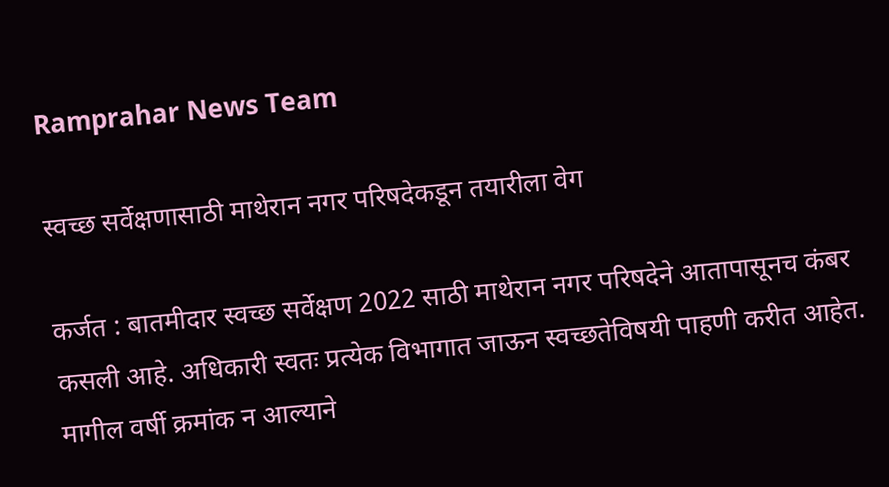Ramprahar News Team

स्वच्छ सर्वेक्षणासाठी माथेरान नगर परिषदेकडून तयारीला वेग

कर्जत : बातमीदार स्वच्छ सर्वेक्षण 2022 साठी माथेरान नगर परिषदेने आतापासूनच कंबर कसली आहे. अधिकारी स्वतः प्रत्येक विभागात जाऊन स्वच्छतेविषयी पाहणी करीत आहेत. मागील वर्षी क्रमांक न आल्याने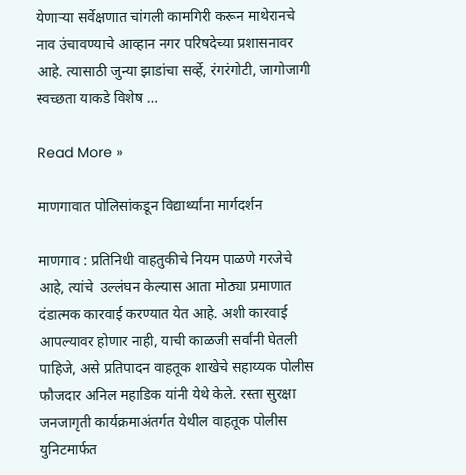येणार्‍या सर्वेक्षणात चांगली कामगिरी करून माथेरानचे नाव उंचावण्याचे आव्हान नगर परिषदेच्या प्रशासनावर आहे. त्यासाठी जुन्या झाडांचा सर्व्हे, रंगरंगोटी, जागोजागी स्वच्छता याकडे विशेष …

Read More »

माणगावात पोलिसांकडून विद्यार्थ्यांना मार्गदर्शन

माणगाव : प्रतिनिधी वाहतुकीचे नियम पाळणे गरजेचे आहे, त्यांचे  उल्लंघन केल्यास आता मोठ्या प्रमाणात दंडात्मक कारवाई करण्यात येत आहे. अशी कारवाई आपल्यावर होणार नाही, याची काळजी सर्वांनी घेतली पाहिजे, असे प्रतिपादन वाहतूक शाखेचे सहाय्यक पोलीस फौजदार अनिल महाडिक यांनी येथे केले. रस्ता सुरक्षा जनजागृती कार्यक्रमाअंतर्गत येथील वाहतूक पोलीस युनिटमार्फत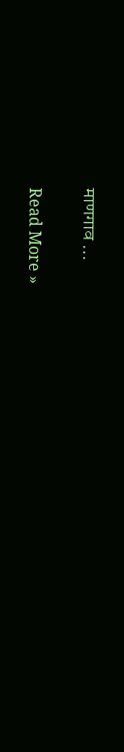माणगाव …

Read More »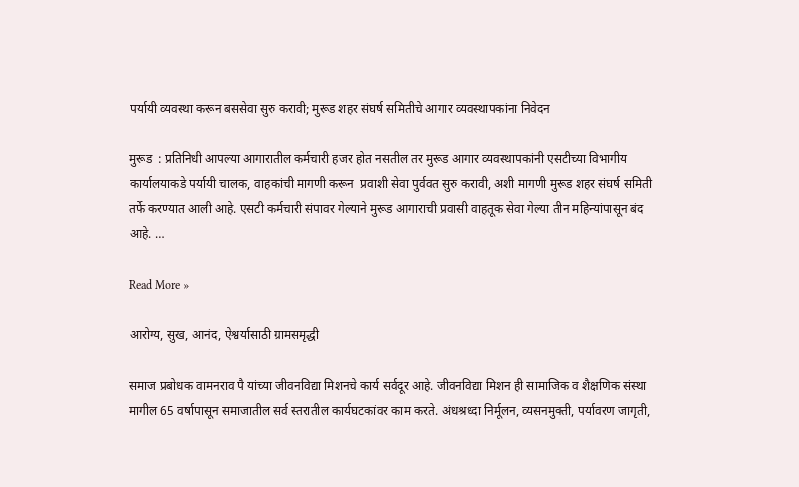पर्यायी व्यवस्था करून बससेवा सुरु करावी; मुरूड शहर संघर्ष समितीचे आगार व्यवस्थापकांना निवेदन

मुरूड  : प्रतिनिधी आपल्या आगारातील कर्मचारी हजर होत नसतील तर मुरूड आगार व्यवस्थापकांनी एसटीच्या विभागीय कार्यालयाकडे पर्यायी चालक, वाहकांची मागणी करून  प्रवाशी सेवा पुर्ववत सुरु करावी, अशी मागणी मुरूड शहर संघर्ष समिती तर्फे करण्यात आली आहे. एसटी कर्मचारी संपावर गेल्याने मुरूड आगाराची प्रवासी वाहतूक सेवा गेल्या तीन महिन्यांपासून बंद आहे. …

Read More »

आरोग्य, सुख, आनंद, ऐश्वर्यासाठी ग्रामसमृद्धी

समाज प्रबोधक वामनराव पै यांच्या जीवनविद्या मिशनचे कार्य सर्वदूर आहे. जीवनविद्या मिशन ही सामाजिक व शैक्षणिक संस्था मागील 65 वर्षापासून समाजातील सर्व स्तरातील कार्यघटकांवर काम करते. अंधश्रध्दा निर्मूलन, व्यसनमुक्ती, पर्यावरण जागृती,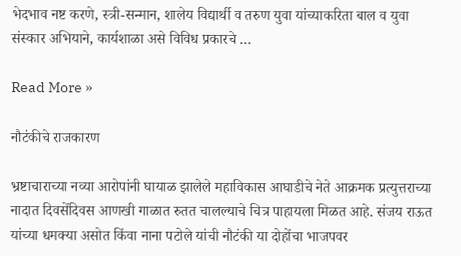भेदभाव नष्ट करणे, स्त्री-सन्मान, शालेय विद्यार्थी व तरुण युवा यांच्याकरिता बाल व युवा संस्कार अभियाने, कार्यशाळा असे विविध प्रकारचे …

Read More »

नौटंकीचे राजकारण

भ्रष्टाचाराच्या नव्या आरोपांनी घायाळ झालेले महाविकास आघाडीचे नेते आक्रमक प्रत्युत्तराच्या नादात दिवसेंदिवस आणखी गाळात रुतत चालल्याचे चित्र पाहायला मिळत आहे. संजय राऊत यांच्या धमक्या असोत किंवा नाना पटोले यांची नौटंकी या दोहोंचा भाजपवर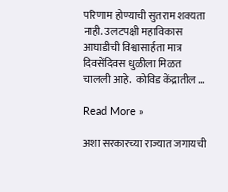परिणाम होण्याची सुतराम शक्यता नाही. उलटपक्षी महाविकास आघाडीची विश्वासार्हता मात्र दिवसेंदिवस धुळीला मिळत चालली आहे.  कोविड केंद्रातील …

Read More »

अशा सरकारच्या राज्यात जगायची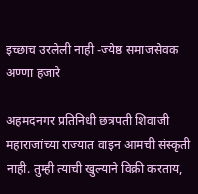इच्छाच उरलेली नाही -ज्येष्ठ समाजसेवक अण्णा हजारे

अहमदनगर प्रतिनिधी छत्रपती शिवाजी महाराजांच्या राज्यात वाइन आमची संस्कृती नाही. तुम्ही त्याची खुल्याने विक्री करताय,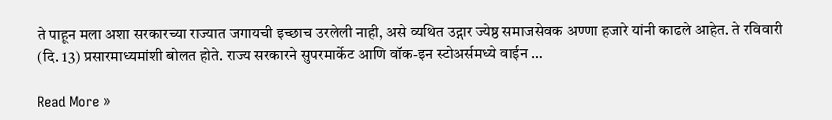ते पाहून मला अशा सरकारच्या राज्यात जगायची इच्छाच उरलेली नाही, असे व्यथित उद्गार ज्येष्ठ समाजसेवक अण्णा हजारे यांनी काढले आहेत. ते रविवारी (दि. 13) प्रसारमाध्यमांशी बोलत होते. राज्य सरकारने सुपरमार्केट आणि वॉक-इन स्टोअर्समध्ये वाईन …

Read More »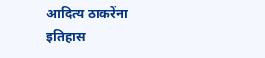आदित्य ठाकरेंना इतिहास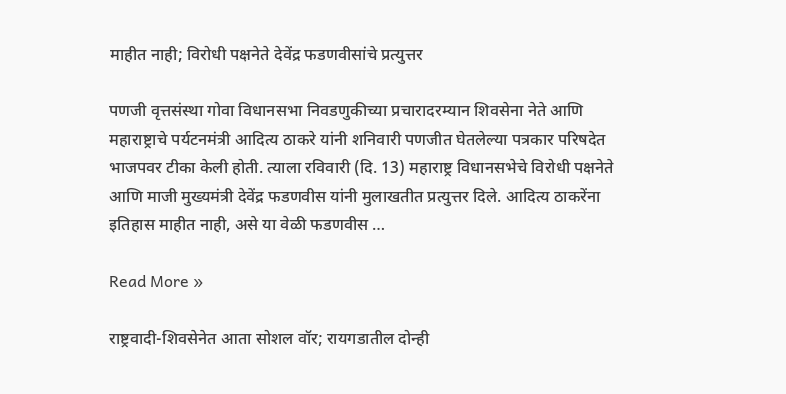माहीत नाही; विरोधी पक्षनेते देवेंद्र फडणवीसांचे प्रत्युत्तर

पणजी वृत्तसंस्था गोवा विधानसभा निवडणुकीच्या प्रचारादरम्यान शिवसेना नेते आणि महाराष्ट्राचे पर्यटनमंत्री आदित्य ठाकरे यांनी शनिवारी पणजीत घेतलेल्या पत्रकार परिषदेत भाजपवर टीका केली होती. त्याला रविवारी (दि. 13) महाराष्ट्र विधानसभेचे विरोधी पक्षनेते आणि माजी मुख्यमंत्री देवेंद्र फडणवीस यांनी मुलाखतीत प्रत्युत्तर दिले. आदित्य ठाकरेंना इतिहास माहीत नाही, असे या वेळी फडणवीस …

Read More »

राष्ट्रवादी-शिवसेनेत आता सोशल वॉर; रायगडातील दोन्ही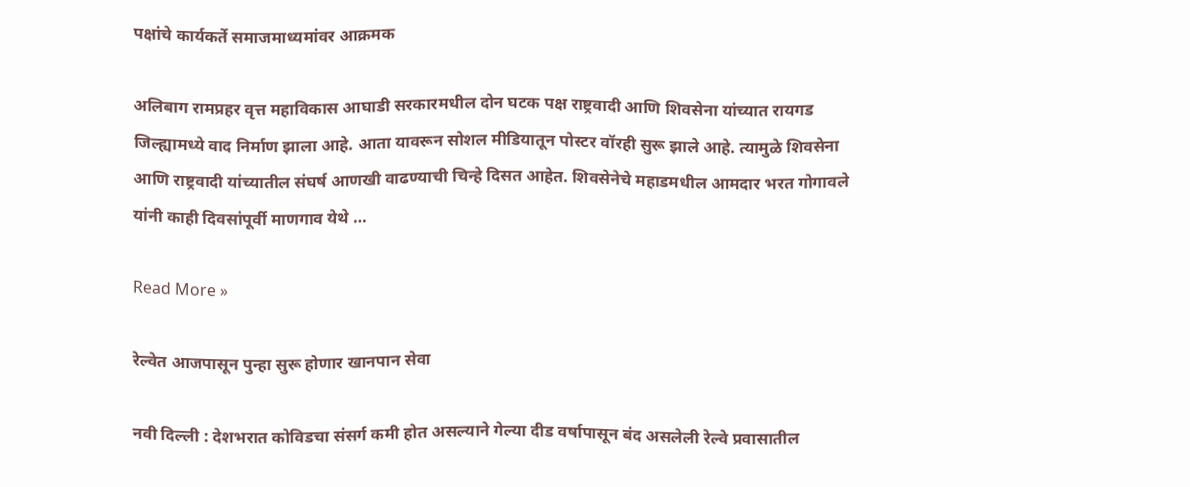पक्षांचे कार्यकर्ते समाजमाध्यमांवर आक्रमक

अलिबाग रामप्रहर वृत्त महाविकास आघाडी सरकारमधील दोन घटक पक्ष राष्ट्रवादी आणि शिवसेना यांच्यात रायगड जिल्ह्यामध्ये वाद निर्माण झाला आहे. आता यावरून सोशल मीडियातून पोस्टर वॉरही सुरू झाले आहे. त्यामुळे शिवसेना आणि राष्ट्रवादी यांच्यातील संघर्ष आणखी वाढण्याची चिन्हे दिसत आहेत. शिवसेनेचे महाडमधील आमदार भरत गोगावले यांनी काही दिवसांपूर्वी माणगाव येथे …

Read More »

रेल्वेत आजपासून पुन्हा सुरू होणार खानपान सेवा

नवी दिल्ली : देशभरात कोविडचा संसर्ग कमी होत असल्याने गेल्या दीड वर्षापासून बंद असलेली रेल्वे प्रवासातील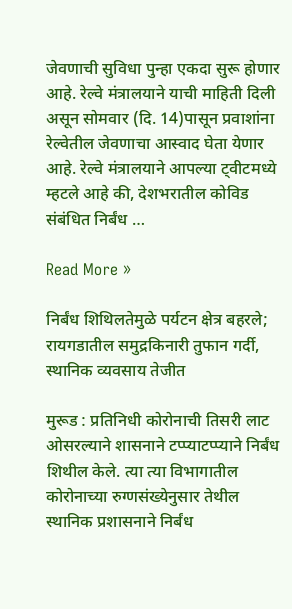जेवणाची सुविधा पुन्हा एकदा सुरू होणार आहे. रेल्वे मंत्रालयाने याची माहिती दिली असून सोमवार (दि. 14)पासून प्रवाशांना रेल्वेतील जेवणाचा आस्वाद घेता येणार आहे. रेल्वे मंत्रालयाने आपल्या ट्वीटमध्ये म्हटले आहे की, देशभरातील कोविड संबंधित निर्बंध …

Read More »

निर्बंध शिथिलतेमुळे पर्यटन क्षेत्र बहरले; रायगडातील समुद्रकिनारी तुफान गर्दी, स्थानिक व्यवसाय तेजीत

मुरूड : प्रतिनिधी कोरोनाची तिसरी लाट ओसरल्याने शासनाने टप्प्याटप्प्याने निर्बंध शिथील केले. त्या त्या विभागातील कोरोनाच्या रुग्णसंख्येनुसार तेथील स्थानिक प्रशासनाने निर्बंध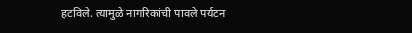हटविले. त्यामुळे नागरिकांची पावले पर्यटन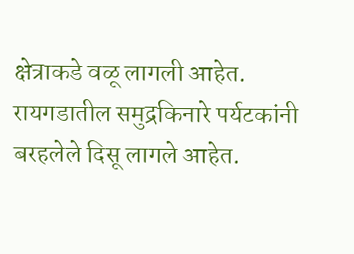क्षेत्राकडे वळू लागली आहेत. रायगडातील समुद्रकिनारे पर्यटकांनी बरहलेले दिसू लागले आहेत.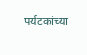पर्यटकांच्या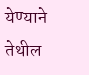येण्याने तेथील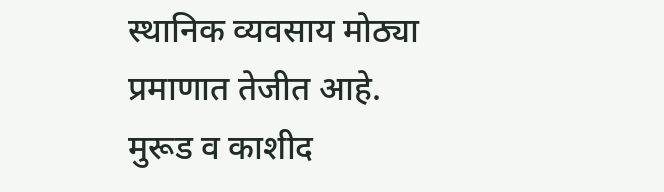स्थानिक व्यवसाय मोठ्या प्रमाणात तेजीत आहे. मुरूड व काशीद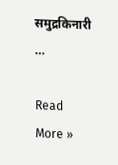समुद्रकिनारी …

Read More »